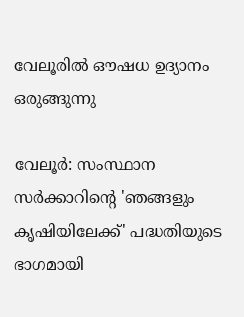വേലൂരിൽ ഔഷധ ഉദ്യാനം ഒരുങ്ങുന്നു

വേലൂർ: സംസ്ഥാന സർക്കാറിന്‍റെ 'ഞങ്ങളും കൃഷിയിലേക്ക്' പദ്ധതിയുടെ ഭാഗമായി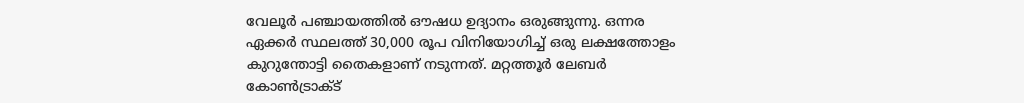വേലൂർ പഞ്ചായത്തിൽ ഔഷധ ഉദ്യാനം ഒരുങ്ങുന്നു. ഒന്നര ഏക്കർ സ്ഥലത്ത് 30,000 രൂപ വിനിയോഗിച്ച് ഒരു ലക്ഷത്തോളം കുറുന്തോട്ടി തൈകളാണ് നടുന്നത്. മറ്റത്തൂർ ലേബർ കോൺട്രാക്ട്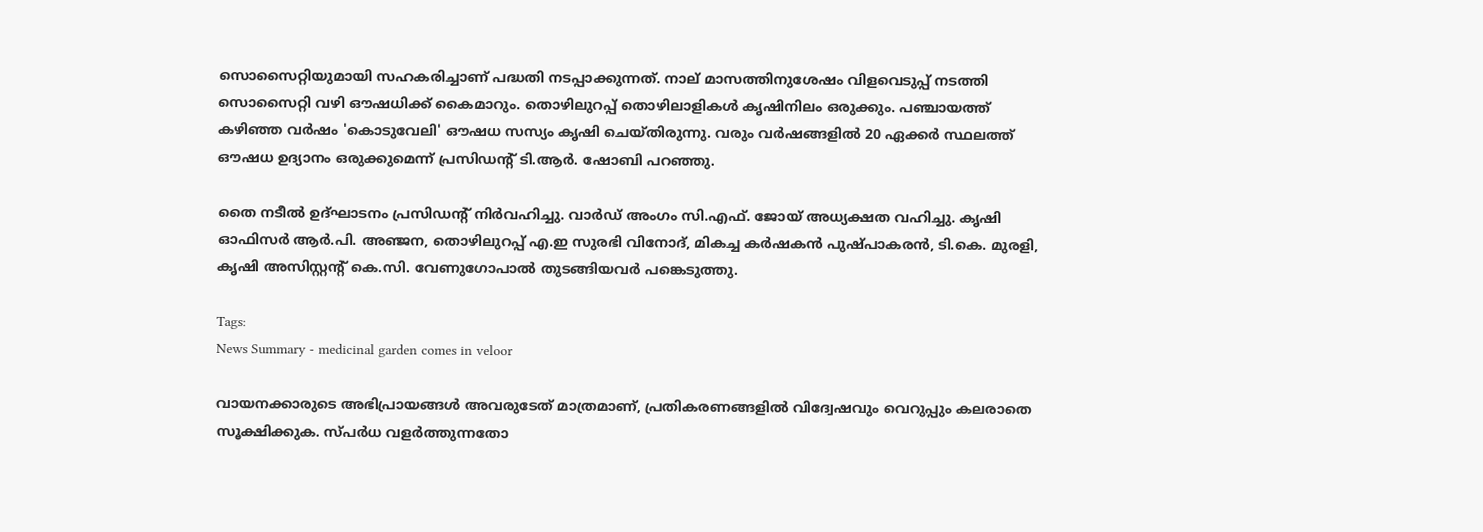സൊസൈറ്റിയുമായി സഹകരിച്ചാണ് പദ്ധതി നടപ്പാക്കുന്നത്. നാല് മാസത്തിനുശേഷം വിളവെടുപ്പ് നടത്തി സൊസൈറ്റി വഴി ഔഷധിക്ക് കൈമാറും. തൊഴിലുറപ്പ് തൊഴിലാളികൾ കൃഷിനിലം ഒരുക്കും. പഞ്ചായത്ത് കഴിഞ്ഞ വർഷം 'കൊടുവേലി' ഔഷധ സസ്യം കൃഷി ചെയ്തിരുന്നു. വരും വർഷങ്ങളിൽ 20 ഏക്കർ സ്ഥലത്ത് ഔഷധ ഉദ്യാനം ഒരുക്കുമെന്ന് പ്രസിഡന്‍റ് ടി.ആർ. ഷോബി പറഞ്ഞു.

തൈ നടീൽ ഉദ്ഘാടനം പ്രസിഡന്‍റ് നിർവഹിച്ചു. വാർഡ് അംഗം സി.എഫ്. ജോയ് അധ്യക്ഷത വഹിച്ചു. കൃഷി ഓഫിസർ ആർ.പി. അഞ്ജന, തൊഴിലുറപ്പ് എ.ഇ സുരഭി വിനോദ്, മികച്ച കർഷകൻ പുഷ്പാകരൻ, ടി.കെ. മുരളി, കൃഷി അസിസ്റ്റന്‍റ് കെ.സി. വേണുഗോപാല്‍ തുടങ്ങിയവർ പങ്കെടുത്തു.

Tags:
News Summary - medicinal garden comes in veloor

വായനക്കാരുടെ അഭിപ്രായങ്ങള്‍ അവരുടേത് മാത്രമാണ്, പ്രതികരണങ്ങളിൽ വിദ്വേഷവും വെറുപ്പും കലരാതെ സൂക്ഷിക്കുക. സ്പർധ വളർത്തുന്നതോ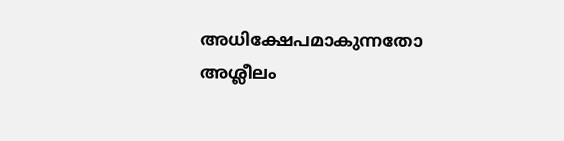അധിക്ഷേപമാകുന്നതോ അശ്ലീലം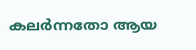കലർന്നതോ ആയ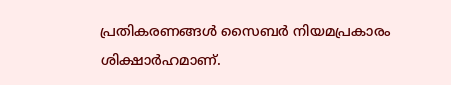പ്രതികരണങ്ങൾ സൈബർ നിയമപ്രകാരം ശിക്ഷാർഹമാണ്.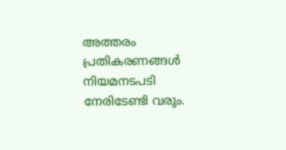അത്തരം പ്രതികരണങ്ങൾ നിയമനടപടി നേരിടേണ്ടി വരും.